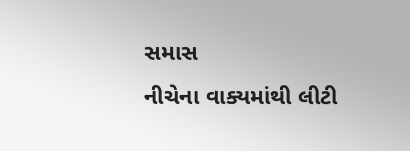સમાસ
નીચેના વાક્યમાંથી લીટી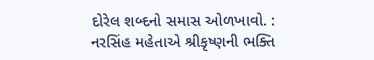દોરેલ શબ્દનો સમાસ ઓળખાવો. : નરસિંહ મહેતાએ શ્રીકૃષ્ણની ભક્તિ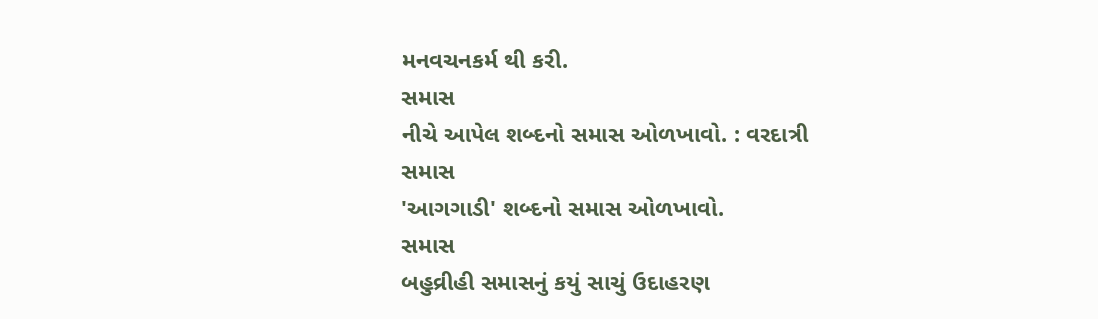મનવચનકર્મ થી કરી.
સમાસ
નીચે આપેલ શબ્દનો સમાસ ઓળખાવો. : વરદાત્રી
સમાસ
'આગગાડી' શબ્દનો સમાસ ઓળખાવો.
સમાસ
બહુવ્રીહી સમાસનું કયું સાચું ઉદાહરણ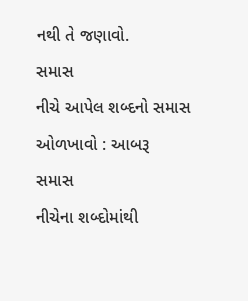નથી તે જણાવો.
સમાસ
નીચે આપેલ શબ્દનો સમાસ ઓળખાવો : આબરૂ
સમાસ
નીચેના શબ્દોમાંથી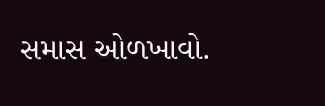સમાસ ઓળખાવો.